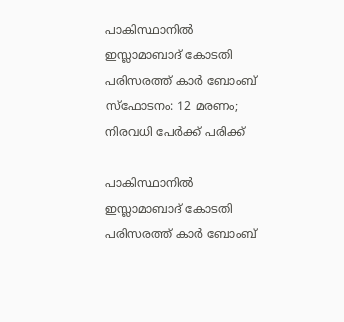പാകിസ്ഥാനില്‍ ഇസ്ലാമാബാദ് കോടതി പരിസരത്ത് കാര്‍ ബോംബ് സ്‌ഫോടനം: 12 മരണം; നിരവധി പേര്‍ക്ക് പരിക്ക്

പാകിസ്ഥാനില്‍ ഇസ്ലാമാബാദ് കോടതി പരിസരത്ത് കാര്‍ ബോംബ്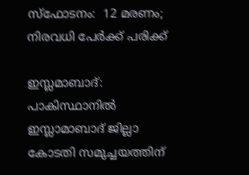സ്‌ഫോടനം:  12 മരണം; നിരവധി പേര്‍ക്ക് പരിക്ക്

ഇസ്ലമാബാദ്: പാകിസ്ഥാനില്‍ ഇസ്ലാമാബാദ് ജില്ലാ കോടതി സമുച്ചയത്തിന്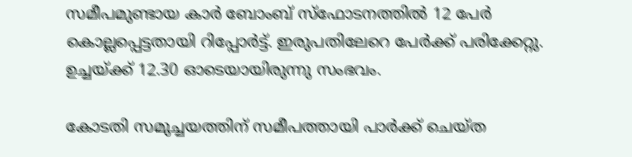സമീപമുണ്ടായ കാര്‍ ബോംബ് സ്‌ഫോടനത്തില്‍ 12 പേര്‍ കൊല്ലപ്പെട്ടതായി റിപ്പോര്‍ട്ട്. ഇരുപതിലേറെ പേര്‍ക്ക് പരിക്കേറ്റു. ഉച്ചയ്ക്ക് 12.30 ഓടെയായിരുന്നു സംഭവം.

കോടതി സമുച്ചയത്തിന് സമീപത്തായി പാര്‍ക്ക് ചെയ്ത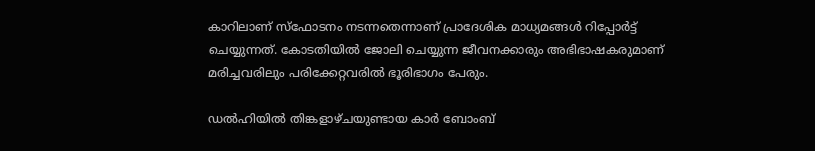കാറിലാണ് സ്‌ഫോടനം നടന്നതെന്നാണ് പ്രാദേശിക മാധ്യമങ്ങള്‍ റിപ്പോര്‍ട്ട് ചെയ്യുന്നത്. കോടതിയില്‍ ജോലി ചെയ്യുന്ന ജീവനക്കാരും അഭിഭാഷകരുമാണ് മരിച്ചവരിലും പരിക്കേറ്റവരില്‍ ഭൂരിഭാഗം പേരും.

ഡല്‍ഹിയില്‍ തിങ്കളാഴ്ചയുണ്ടായ കാര്‍ ബോംബ്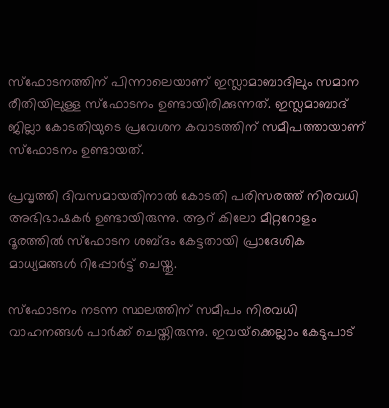സ്‌ഫോടനത്തിന് പിന്നാലെയാണ് ഇസ്ലാമാബാദിലും സമാന രീതിയിലുള്ള സ്‌ഫോടനം ഉണ്ടായിരിക്കുന്നത്. ഇസ്ലമാബാദ് ജില്ലാ കോടതിയുടെ പ്രവേശന കവാടത്തിന് സമീപത്തായാണ് സ്‌ഫോടനം ഉണ്ടായത്.

പ്രവൃത്തി ദിവസമായതിനാല്‍ കോടതി പരിസരത്ത് നിരവധി അഭിഭാഷകര്‍ ഉണ്ടായിരുന്നു. ആറ് കിലോ മീറ്ററോളം ദൂരത്തില്‍ സ്‌ഫോടന ശബ്ദം കേട്ടതായി പ്രാദേശിക മാധ്യമങ്ങള്‍ റിപ്പോര്‍ട്ട് ചെയ്തു.

സ്‌ഫോടനം നടന്ന സ്ഥലത്തിന് സമീപം നിരവധി വാഹനങ്ങള്‍ പാര്‍ക്ക് ചെയ്തിരുന്നു. ഇവയ്‌ക്കെല്ലാം കേടുപാട്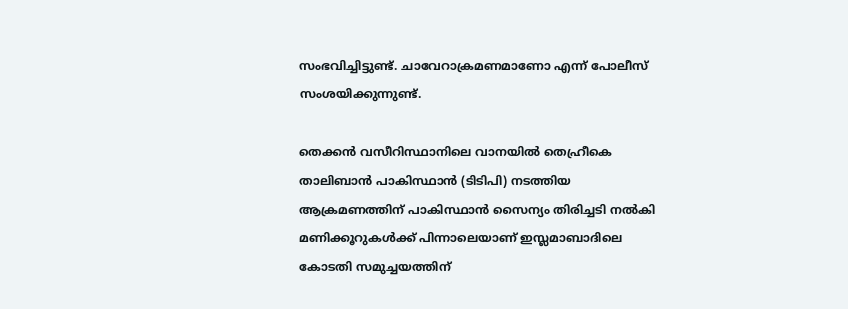സംഭവിച്ചിട്ടുണ്ട്. ചാവേറാക്രമണമാണോ എന്ന് പോലീസ് സംശയിക്കുന്നുണ്ട്.

തെക്കന്‍ വസീറിസ്ഥാനിലെ വാനയില്‍ തെഹ്രീകെ താലിബാന്‍ പാകിസ്ഥാന്‍ (ടിടിപി) നടത്തിയ ആക്രമണത്തിന് പാകിസ്ഥാന്‍ സൈന്യം തിരിച്ചടി നല്‍കി മണിക്കൂറുകള്‍ക്ക് പിന്നാലെയാണ് ഇസ്ലമാബാദിലെ കോടതി സമുച്ചയത്തിന്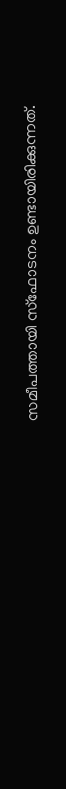സമീപത്തായി സ്‌ഫോടനം ഉണ്ടായിരിക്കുന്നത്.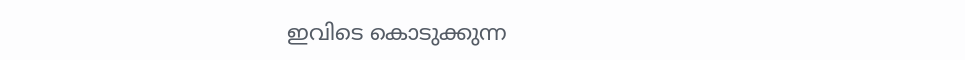ഇവിടെ കൊടുക്കുന്ന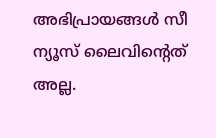അഭിപ്രായങ്ങള്‍ സീ ന്യൂസ് ലൈവിന്റെത് അല്ല.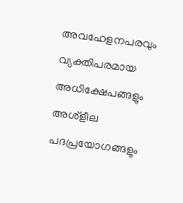അവഹേളനപരവും വ്യക്തിപരമായ അധിക്ഷേപങ്ങളും അശ്‌ളീല പദപ്രയോഗങ്ങളും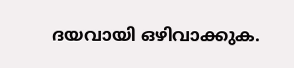ദയവായി ഒഴിവാക്കുക.